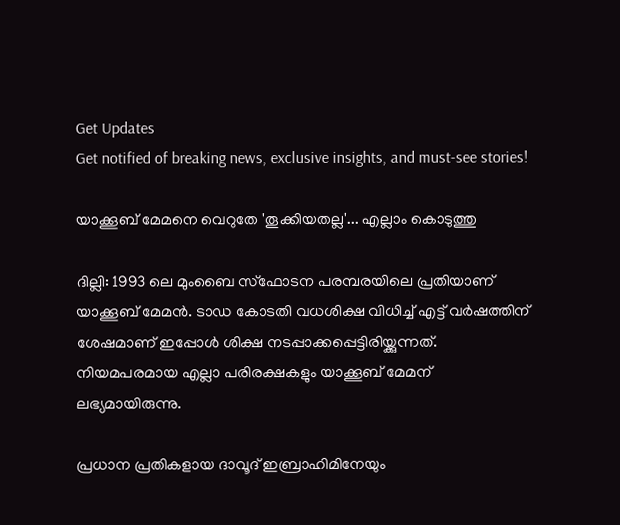Get Updates
Get notified of breaking news, exclusive insights, and must-see stories!

യാക്കൂബ് മേമനെ വെറുതേ 'തൂക്കിയതല്ല'... എല്ലാം കൊടുത്തു

ദില്ലി: 1993 ലെ മുംബൈ സ്‌ഫോടന പരമ്പരയിലെ പ്രതിയാണ് യാക്കൂബ് മേമന്‍. ടാഡ കോടതി വധശിക്ഷ വിധിച്ച് എട്ട് വര്‍ഷത്തിന് ശേഷമാണ് ഇപ്പോള്‍ ശിക്ഷ നടപ്പാക്കപ്പെട്ടിരിയ്ക്കുന്നത്. നിയമപരമായ എല്ലാ പരിരക്ഷകളും യാക്കൂബ് മേമന് ലഭ്യമായിരുന്നു.

പ്രധാന പ്രതികളായ ദാവൂദ് ഇബ്രാഹിമിനേയും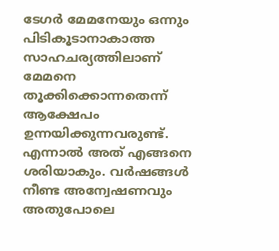ടേഗര്‍ മേമനേയും ഒന്നും പിടികൂടാനാകാത്ത സാഹചര്യത്തിലാണ് മേമനെ തൂക്കിക്കൊന്നതെന്ന് ആക്ഷേപം ഉന്നയിക്കുന്നവരുണ്ട്. എന്നാല്‍ അത് എങ്ങനെ ശരിയാകും. വര്‍ഷങ്ങള്‍ നീണ്ട അന്വേഷണവും അതുപോലെ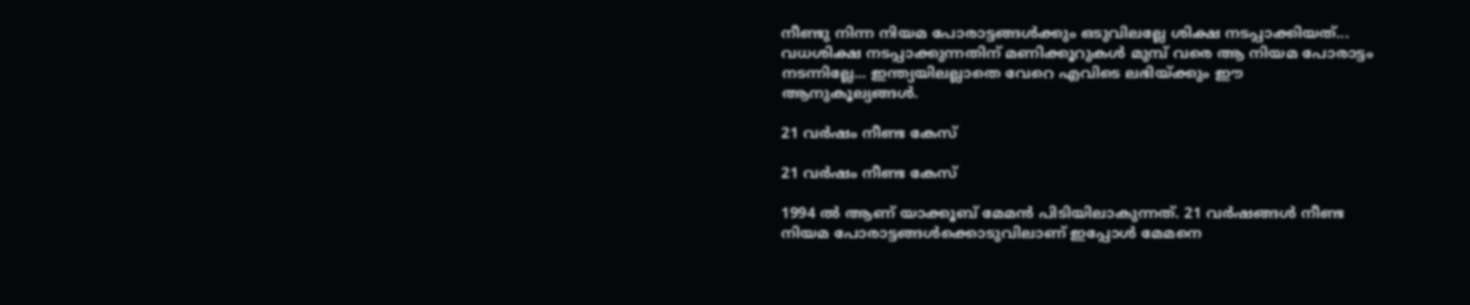നീണ്ടു നിന്ന നിയമ പോരാട്ടങ്ങള്‍ക്കും ഒടുവിലല്ലേ ശിക്ഷ നടപ്പാക്കിയത്... വധശിക്ഷ നടപ്പാക്കുന്നതിന് മണിക്കൂറുകള്‍ മുമ്പ് വരെ ആ നിയമ പോരാട്ടം നടന്നില്ലേ... ഇന്ത്യയിലല്ലാതെ വേറെ എവിടെ ലഭിയ്ക്കും ഈ ആനുകൂല്യങ്ങള്‍.

21 വര്‍ഷം നീണ്ട കേസ്

21 വര്‍ഷം നീണ്ട കേസ്

1994 ല്‍ ആണ് യാക്കൂബ് മേമന്‍ പിടിയിലാകുന്നത്. 21 വര്‍ഷങ്ങള്‍ നീണ്ട നിയമ പോരാട്ടങ്ങള്‍ക്കൊടുവിലാണ് ഇപ്പോള്‍ മേമനെ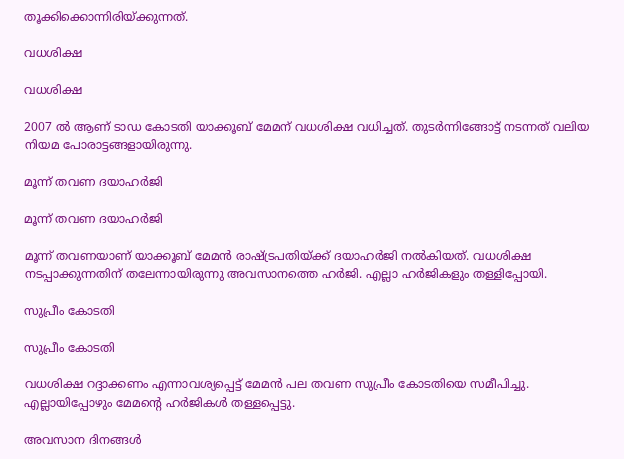തൂക്കിക്കൊന്നിരിയ്ക്കുന്നത്.

വധശിക്ഷ

വധശിക്ഷ

2007 ല്‍ ആണ് ടാഡ കോടതി യാക്കൂബ് മേമന് വധശിക്ഷ വധിച്ചത്. തുടര്‍ന്നിങ്ങോട്ട് നടന്നത് വലിയ നിയമ പോരാട്ടങ്ങളായിരുന്നു.

മൂന്ന് തവണ ദയാഹര്‍ജി

മൂന്ന് തവണ ദയാഹര്‍ജി

മൂന്ന് തവണയാണ് യാക്കൂബ് മേമന്‍ രാഷ്ട്രപതിയ്ക്ക് ദയാഹര്‍ജി നല്‍കിയത്. വധശിക്ഷ നടപ്പാക്കുന്നതിന് തലേന്നായിരുന്നു അവസാനത്തെ ഹര്‍ജി. എല്ലാ ഹര്‍ജികളും തള്ളിപ്പോയി.

സുപ്രീം കോടതി

സുപ്രീം കോടതി

വധശിക്ഷ റദ്ദാക്കണം എന്നാവശ്യപ്പെട്ട് മേമന്‍ പല തവണ സുപ്രീം കോടതിയെ സമീപിച്ചു. എല്ലായിപ്പോഴും മേമന്റെ ഹര്‍ജികള്‍ തള്ളപ്പെട്ടു.

അവസാന ദിനങ്ങള്‍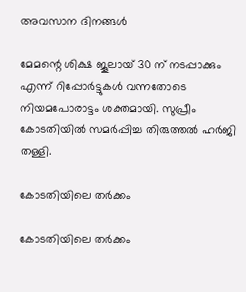അവസാന ദിനങ്ങള്‍

മേമന്റെ ശിക്ഷ ജൂലായ് 30 ന് നടപ്പാക്കും എന്ന് റിപ്പോര്‍ട്ടുകള്‍ വന്നതോടെ നിയമപോരാട്ടം ശക്തമായി. സുപ്രീം കോടതിയില്‍ സമര്‍പ്പിച്ച തിരുത്തല്‍ ഹര്‍ജി തള്ളി.

കോടതിയിലെ തര്‍ക്കം

കോടതിയിലെ തര്‍ക്കം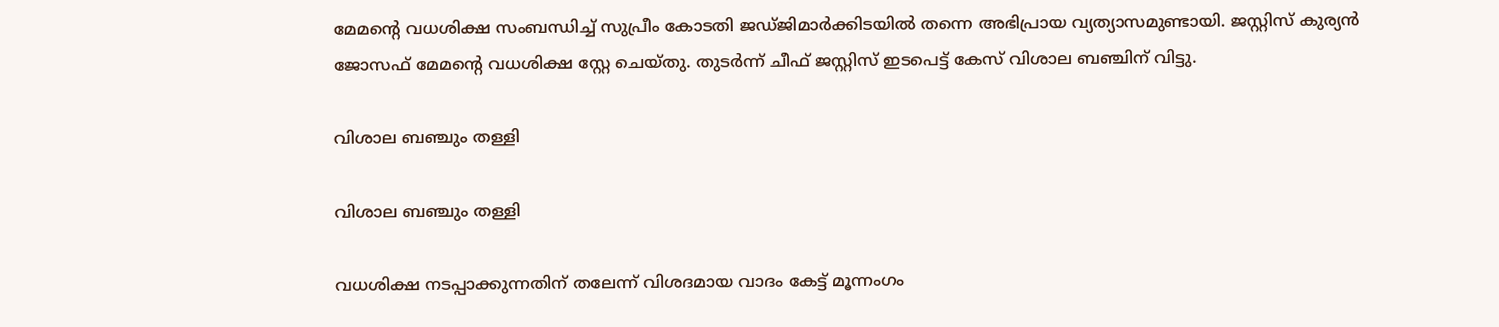മേമന്റെ വധശിക്ഷ സംബന്ധിച്ച് സുപ്രീം കോടതി ജഡ്ജിമാര്‍ക്കിടയില്‍ തന്നെ അഭിപ്രായ വ്യത്യാസമുണ്ടായി. ജസ്റ്റിസ് കുര്യന്‍ ജോസഫ് മേമന്റെ വധശിക്ഷ സ്റ്റേ ചെയ്തു. തുടര്‍ന്ന് ചീഫ് ജസ്റ്റിസ് ഇടപെട്ട് കേസ് വിശാല ബഞ്ചിന് വിട്ടു.

വിശാല ബഞ്ചും തള്ളി

വിശാല ബഞ്ചും തള്ളി

വധശിക്ഷ നടപ്പാക്കുന്നതിന് തലേന്ന് വിശദമായ വാദം കേട്ട് മൂന്നംഗം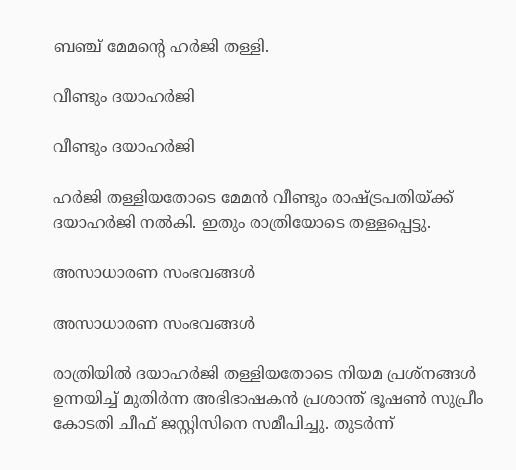ബഞ്ച് മേമന്റെ ഹര്‍ജി തള്ളി.

വീണ്ടും ദയാഹര്‍ജി

വീണ്ടും ദയാഹര്‍ജി

ഹര്‍ജി തള്ളിയതോടെ മേമന്‍ വീണ്ടും രാഷ്ട്രപതിയ്ക്ക് ദയാഹര്‍ജി നല്‍കി. ഇതും രാത്രിയോടെ തള്ളപ്പെട്ടു.

അസാധാരണ സംഭവങ്ങള്‍

അസാധാരണ സംഭവങ്ങള്‍

രാത്രിയില്‍ ദയാഹര്‍ജി തള്ളിയതോടെ നിയമ പ്രശ്‌നങ്ങള്‍ ഉന്നയിച്ച് മുതിര്‍ന്ന അഭിഭാഷകന്‍ പ്രശാന്ത് ഭൂഷണ്‍ സുപ്രീം കോടതി ചീഫ് ജസ്റ്റിസിനെ സമീപിച്ചു. തുടര്‍ന്ന്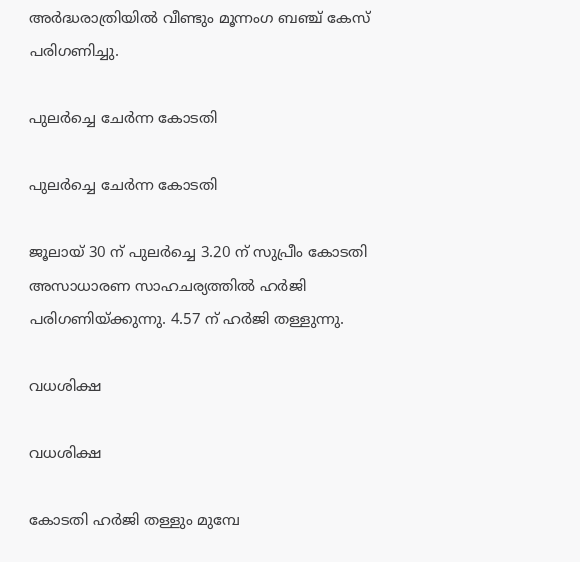അര്‍ദ്ധരാത്രിയില്‍ വീണ്ടും മൂന്നംഗ ബഞ്ച് കേസ് പരിഗണിച്ചു.

പുലര്‍ച്ചെ ചേര്‍ന്ന കോടതി

പുലര്‍ച്ചെ ചേര്‍ന്ന കോടതി

ജൂലായ് 30 ന് പുലര്‍ച്ചെ 3.20 ന് സുപ്രീം കോടതി അസാധാരണ സാഹചര്യത്തില്‍ ഹര്‍ജി പരിഗണിയ്ക്കുന്നു. 4.57 ന് ഹര്‍ജി തള്ളുന്നു.

വധശിക്ഷ

വധശിക്ഷ

കോടതി ഹര്‍ജി തള്ളും മുമ്പേ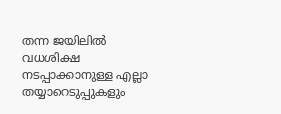തന്ന ജയിലില്‍ വധശിക്ഷ നടപ്പാക്കാനുള്ള എല്ലാ തയ്യാറെടുപ്പുകളും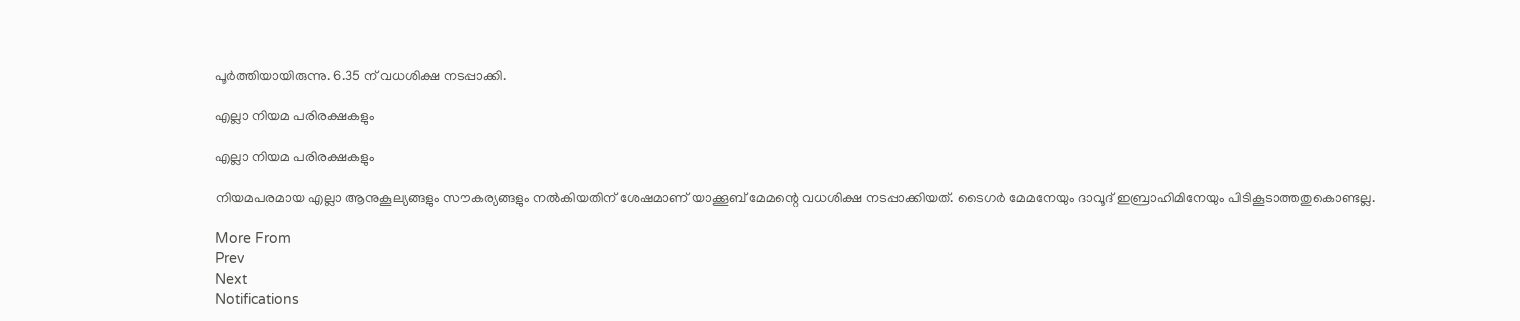പൂര്‍ത്തിയായിരുന്നു. 6.35 ന് വധശിക്ഷ നടപ്പാക്കി.

എല്ലാ നിയമ പരിരക്ഷകളും

എല്ലാ നിയമ പരിരക്ഷകളും

നിയമപരമായ എല്ലാ ആനുകൂല്യങ്ങളും സൗകര്യങ്ങളും നല്‍കിയതിന് ശേഷമാണ് യാക്കൂബ് മേമന്റെ വധശിക്ഷ നടപ്പാക്കിയത്. ടൈഗര്‍ മേമനേയും ദാവൂദ് ഇബ്രാഹിമിനേയും പിടികൂടാത്തതുകൊണ്ടല്ല.

More From
Prev
Next
Notifications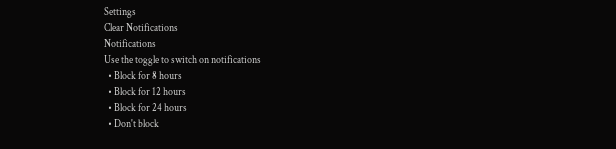Settings
Clear Notifications
Notifications
Use the toggle to switch on notifications
  • Block for 8 hours
  • Block for 12 hours
  • Block for 24 hours
  • Don't block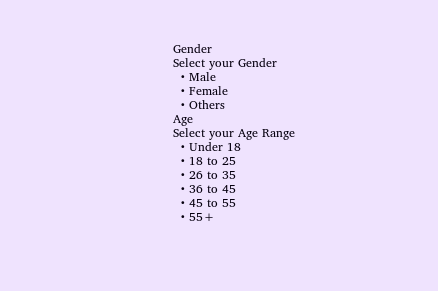Gender
Select your Gender
  • Male
  • Female
  • Others
Age
Select your Age Range
  • Under 18
  • 18 to 25
  • 26 to 35
  • 36 to 45
  • 45 to 55
  • 55+